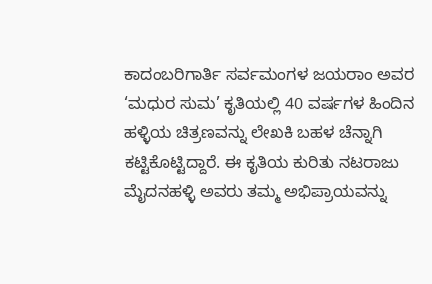ಕಾದಂಬರಿಗಾರ್ತಿ ಸರ್ವಮಂಗಳ ಜಯರಾಂ ಅವರ ‘ಮಧುರ ಸುಮ’ ಕೃತಿಯಲ್ಲಿ 40 ವರ್ಷಗಳ ಹಿಂದಿನ ಹಳ್ಳಿಯ ಚಿತ್ರಣವನ್ನು ಲೇಖಕಿ ಬಹಳ ಚೆನ್ನಾಗಿ ಕಟ್ಟಿಕೊಟ್ಟಿದ್ದಾರೆ. ಈ ಕೃತಿಯ ಕುರಿತು ನಟರಾಜು ಮೈದನಹಳ್ಳಿ ಅವರು ತಮ್ಮ ಅಭಿಪ್ರಾಯವನ್ನು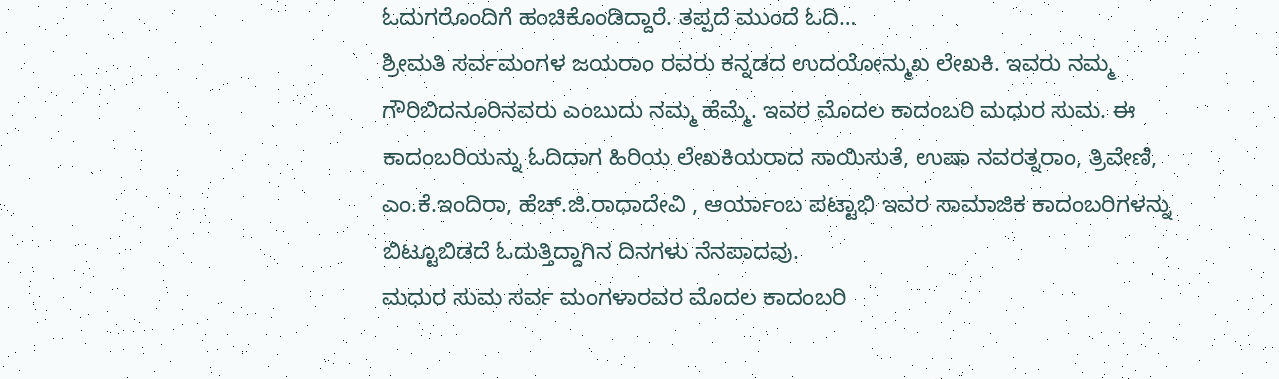ಓದುಗರೊಂದಿಗೆ ಹಂಚಿಕೊಂಡಿದ್ದಾರೆ. ತಪ್ಪದೆ ಮುಂದೆ ಓದಿ…
ಶ್ರೀಮತಿ ಸರ್ವಮಂಗಳ ಜಯರಾಂ ರವರು ಕನ್ನಡದ ಉದಯೋನ್ಮುಖ ಲೇಖಕಿ. ಇವರು ನಮ್ಮ ಗೌರಿಬಿದನೂರಿನವರು ಎಂಬುದು ನಮ್ಮ ಹೆಮ್ಮೆ. ಇವರ ಮೊದಲ ಕಾದಂಬರಿ ಮಧುರ ಸುಮ. ಈ ಕಾದಂಬರಿಯನ್ನು ಓದಿದಾಗ ಹಿರಿಯ ಲೇಖಕಿಯರಾದ ಸಾಯಿಸುತೆ, ಉಷಾ ನವರತ್ನರಾಂ, ತ್ರಿವೇಣಿ, ಎಂ.ಕೆ.ಇಂದಿರಾ, ಹೆಚ್.ಜಿ.ರಾಧಾದೇವಿ , ಆರ್ಯಾಂಬ ಪಟ್ಟಾಭಿ ಇವರ ಸಾಮಾಜಿಕ ಕಾದಂಬರಿಗಳನ್ನು ಬಿಟ್ಟೂಬಿಡದೆ ಓದುತ್ತಿದ್ದಾಗಿನ ದಿನಗಳು ನೆನಪಾದವು.
ಮಧುರ ಸುಮ ಸರ್ವ ಮಂಗಳಾರವರ ಮೊದಲ ಕಾದಂಬರಿ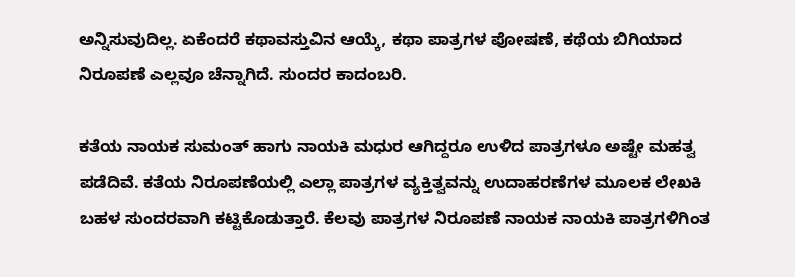ಅನ್ನಿಸುವುದಿಲ್ಲ. ಏಕೆಂದರೆ ಕಥಾವಸ್ತುವಿನ ಆಯ್ಕೆ, ಕಥಾ ಪಾತ್ರಗಳ ಪೋಷಣೆ, ಕಥೆಯ ಬಿಗಿಯಾದ ನಿರೂಪಣೆ ಎಲ್ಲವೂ ಚೆನ್ನಾಗಿದೆ. ಸುಂದರ ಕಾದಂಬರಿ.

ಕತೆಯ ನಾಯಕ ಸುಮಂತ್ ಹಾಗು ನಾಯಕಿ ಮಧುರ ಆಗಿದ್ದರೂ ಉಳಿದ ಪಾತ್ರಗಳೂ ಅಷ್ಟೇ ಮಹತ್ವ ಪಡೆದಿವೆ. ಕತೆಯ ನಿರೂಪಣೆಯಲ್ಲಿ ಎಲ್ಲಾ ಪಾತ್ರಗಳ ವ್ಯಕ್ತಿತ್ವವನ್ನು ಉದಾಹರಣೆಗಳ ಮೂಲಕ ಲೇಖಕಿ ಬಹಳ ಸುಂದರವಾಗಿ ಕಟ್ಟಿಕೊಡುತ್ತಾರೆ. ಕೆಲವು ಪಾತ್ರಗಳ ನಿರೂಪಣೆ ನಾಯಕ ನಾಯಕಿ ಪಾತ್ರಗಳಿಗಿಂತ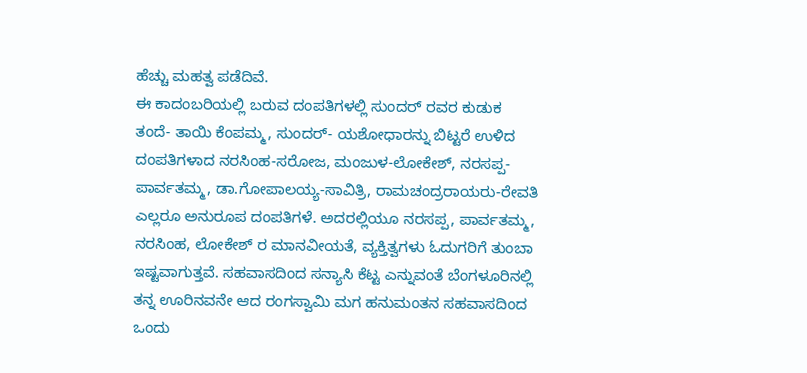ಹೆಚ್ಚು ಮಹತ್ವ ಪಡೆದಿವೆ.
ಈ ಕಾದಂಬರಿಯಲ್ಲಿ ಬರುವ ದಂಪತಿಗಳಲ್ಲಿ ಸುಂದರ್ ರವರ ಕುಡುಕ ತಂದೆ- ತಾಯಿ ಕೆಂಪಮ್ಮ, ಸುಂದರ್- ಯಶೋಧಾರನ್ನು ಬಿಟ್ಟರೆ ಉಳಿದ ದಂಪತಿಗಳಾದ ನರಸಿಂಹ-ಸರೋಜ, ಮಂಜುಳ-ಲೋಕೇಶ್, ನರಸಪ್ಪ-ಪಾರ್ವತಮ್ಮ, ಡಾ.ಗೋಪಾಲಯ್ಯ-ಸಾವಿತ್ರಿ, ರಾಮಚಂದ್ರರಾಯರು-ರೇವತಿ ಎಲ್ಲರೂ ಅನುರೂಪ ದಂಪತಿಗಳೆ. ಅದರಲ್ಲಿಯೂ ನರಸಪ್ಪ, ಪಾರ್ವತಮ್ಮ, ನರಸಿಂಹ, ಲೋಕೇಶ್ ರ ಮಾನವೀಯತೆ, ವ್ಯಕ್ತಿತ್ವಗಳು ಓದುಗರಿಗೆ ತುಂಬಾ ಇಷ್ಟವಾಗುತ್ತವೆ. ಸಹವಾಸದಿಂದ ಸನ್ಯಾಸಿ ಕೆಟ್ಟ ಎನ್ನುವಂತೆ ಬೆಂಗಳೂರಿನಲ್ಲಿ ತನ್ನ ಊರಿನವನೇ ಆದ ರಂಗಸ್ವಾಮಿ ಮಗ ಹನುಮಂತನ ಸಹವಾಸದಿಂದ ಒಂದು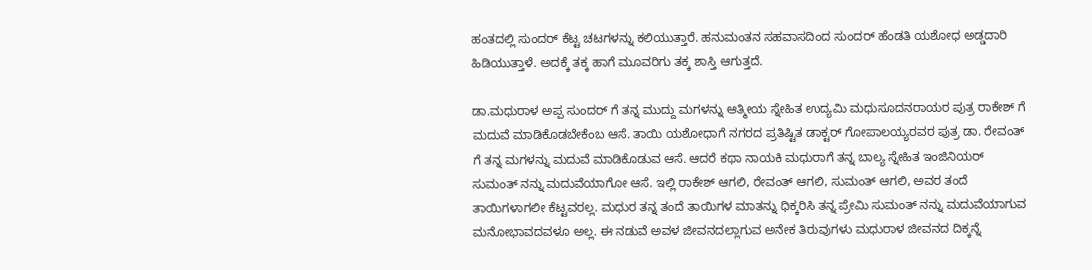ಹಂತದಲ್ಲಿ ಸುಂದರ್ ಕೆಟ್ಟ ಚಟಗಳನ್ನು ಕಲಿಯುತ್ತಾರೆ. ಹನುಮಂತನ ಸಹವಾಸದಿಂದ ಸುಂದರ್ ಹೆಂಡತಿ ಯಶೋಧ ಅಡ್ಡದಾರಿ ಹಿಡಿಯುತ್ತಾಳೆ. ಅದಕ್ಕೆ ತಕ್ಕ ಹಾಗೆ ಮೂವರಿಗು ತಕ್ಕ ಶಾಸ್ತಿ ಆಗುತ್ತದೆ.

ಡಾ.ಮಧುರಾಳ ಅಪ್ಪ ಸುಂದರ್ ಗೆ ತನ್ನ ಮುದ್ದು ಮಗಳನ್ನು ಆತ್ಮೀಯ ಸ್ನೇಹಿತ ಉದ್ಯಮಿ ಮಧುಸೂದನರಾಯರ ಪುತ್ರ ರಾಕೇಶ್ ಗೆ ಮದುವೆ ಮಾಡಿಕೊಡಬೇಕೆಂಬ ಆಸೆ. ತಾಯಿ ಯಶೋಧಾಗೆ ನಗರದ ಪ್ರತಿಷ್ಟಿತ ಡಾಕ್ಟರ್ ಗೋಪಾಲಯ್ಯರವರ ಪುತ್ರ ಡಾ. ರೇವಂತ್ ಗೆ ತನ್ನ ಮಗಳನ್ನು ಮದುವೆ ಮಾಡಿಕೊಡುವ ಆಸೆ. ಆದರೆ ಕಥಾ ನಾಯಕಿ ಮಧುರಾಗೆ ತನ್ನ ಬಾಲ್ಯ ಸ್ನೇಹಿತ ಇಂಜಿನಿಯರ್ ಸುಮಂತ್ ನನ್ನು ಮದುವೆಯಾಗೋ ಆಸೆ. ಇಲ್ಲಿ ರಾಕೇಶ್ ಆಗಲಿ, ರೇವಂತ್ ಆಗಲಿ, ಸುಮಂತ್ ಆಗಲಿ, ಅವರ ತಂದೆ ತಾಯಿಗಳಾಗಲೀ ಕೆಟ್ಟವರಲ್ಲ. ಮಧುರ ತನ್ನ ತಂದೆ ತಾಯಿಗಳ ಮಾತನ್ನು ಧಿಕ್ಕರಿಸಿ ತನ್ನ ಪ್ರೇಮಿ ಸುಮಂತ್ ನನ್ನು ಮದುವೆಯಾಗುವ ಮನೋಭಾವದವಳೂ ಅಲ್ಲ. ಈ ನಡುವೆ ಅವಳ ಜೀವನದಲ್ಲಾಗುವ ಅನೇಕ ತಿರುವುಗಳು ಮಧುರಾಳ ಜೀವನದ ದಿಕ್ಕನ್ನೆ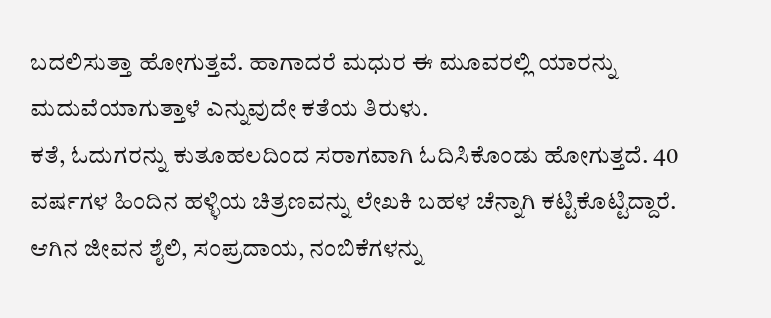ಬದಲಿಸುತ್ತಾ ಹೋಗುತ್ತವೆ. ಹಾಗಾದರೆ ಮಧುರ ಈ ಮೂವರಲ್ಲಿ ಯಾರನ್ನು ಮದುವೆಯಾಗುತ್ತಾಳೆ ಎನ್ನುವುದೇ ಕತೆಯ ತಿರುಳು.
ಕತೆ, ಓದುಗರನ್ನು ಕುತೂಹಲದಿಂದ ಸರಾಗವಾಗಿ ಓದಿಸಿಕೊಂಡು ಹೋಗುತ್ತದೆ. 40 ವರ್ಷಗಳ ಹಿಂದಿನ ಹಳ್ಳಿಯ ಚಿತ್ರಣವನ್ನು ಲೇಖಕಿ ಬಹಳ ಚೆನ್ನಾಗಿ ಕಟ್ಟಿಕೊಟ್ಟಿದ್ದಾರೆ. ಆಗಿನ ಜೀವನ ಶೈಲಿ, ಸಂಪ್ರದಾಯ, ನಂಬಿಕೆಗಳನ್ನು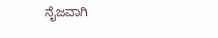ನೈಜವಾಗಿ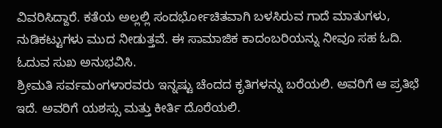ವಿವರಿಸಿದ್ದಾರೆ. ಕತೆಯ ಅಲ್ಲಲ್ಲಿ ಸಂದರ್ಭೋಚಿತವಾಗಿ ಬಳಸಿರುವ ಗಾದೆ ಮಾತುಗಳು, ನುಡಿಕಟ್ಟುಗಳು ಮುದ ನೀಡುತ್ತವೆ. ಈ ಸಾಮಾಜಿಕ ಕಾದಂಬರಿಯನ್ನು ನೀವೂ ಸಹ ಓದಿ. ಓದುವ ಸುಖ ಅನುಭವಿಸಿ.
ಶ್ರೀಮತಿ ಸರ್ವಮಂಗಳಾರವರು ಇನ್ನಷ್ಟು ಚೆಂದದ ಕೃತಿಗಳನ್ನು ಬರೆಯಲಿ. ಅವರಿಗೆ ಆ ಪ್ರತಿಭೆ ಇದೆ. ಅವರಿಗೆ ಯಶಸ್ಸು ಮತ್ತು ಕೀರ್ತಿ ದೊರೆಯಲಿ.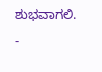ಶುಭವಾಗಲಿ.
-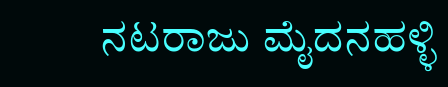ನಟರಾಜು ಮೈದನಹಳ್ಳಿ